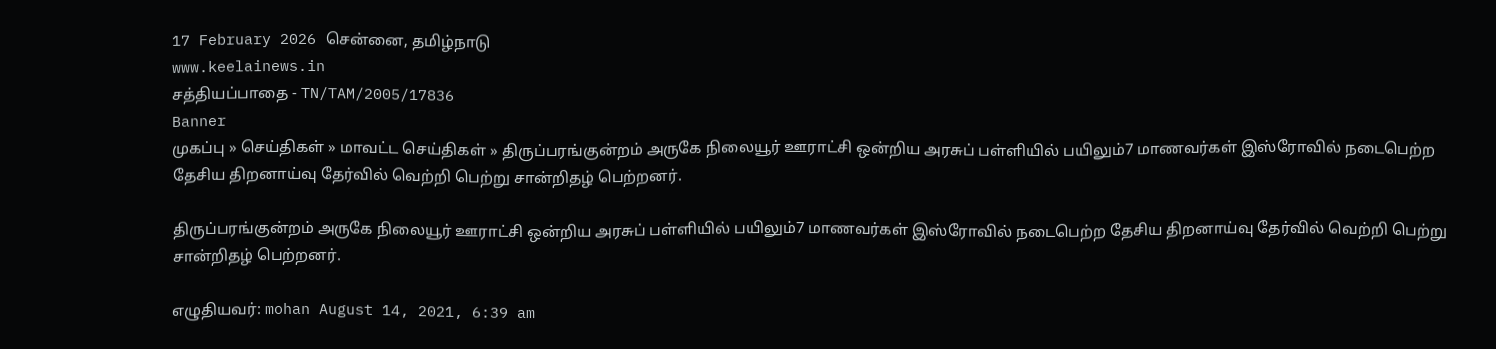17 February 2026 சென்னை, தமிழ்நாடு
www.keelainews.in
சத்தியப்பாதை - TN/TAM/2005/17836
Banner
முகப்பு » செய்திகள் » மாவட்ட செய்திகள் » திருப்பரங்குன்றம் அருகே நிலையூர் ஊராட்சி ஒன்றிய அரசுப் பள்ளியில் பயிலும்7 மாணவர்கள் இஸ்ரோவில் நடைபெற்ற தேசிய திறனாய்வு தேர்வில் வெற்றி பெற்று சான்றிதழ் பெற்றனர்.

திருப்பரங்குன்றம் அருகே நிலையூர் ஊராட்சி ஒன்றிய அரசுப் பள்ளியில் பயிலும்7 மாணவர்கள் இஸ்ரோவில் நடைபெற்ற தேசிய திறனாய்வு தேர்வில் வெற்றி பெற்று சான்றிதழ் பெற்றனர்.

எழுதியவர்: mohan August 14, 2021, 6:39 am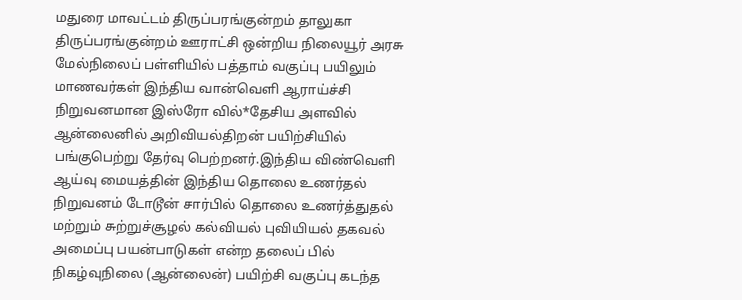மதுரை மாவட்டம் திருப்பரங்குன்றம் தாலுகா திருப்பரங்குன்றம் ஊராட்சி ஒன்றிய நிலையூர் அரசு மேல்நிலைப் பள்ளியில் பத்தாம் வகுப்பு பயிலும் மாணவர்கள் இந்திய வான்வெளி ஆராய்ச்சி நிறுவனமான இஸ்ரோ வில்*தேசிய அளவில் ஆன்லைனில் அறிவியல்திறன் பயிற்சியில் பங்குபெற்று தேர்வு பெற்றனர்.இந்திய விண்வெளி ஆய்வு மையத்தின் இந்திய தொலை உணர்தல் நிறுவனம் டோடூன் சார்பில் தொலை உணர்த்துதல் மற்றும் சுற்றுச்சூழல் கல்வியல் புவியியல் தகவல் அமைப்பு பயன்பாடுகள் என்ற தலைப் பில் நிகழ்வுநிலை (ஆன்லைன்) பயிற்சி வகுப்பு கடந்த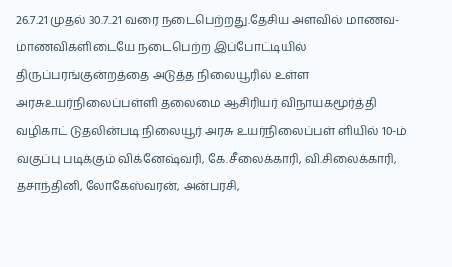26.7.21 முதல் 30.7..21 வரை நடைபெற்றது.தேசிய அளவில் மாணவ-மாணவிகளிடையே நடைபெற்ற இப்போட்டியில் திருப்பரங்குன்றத்தை அடுத்த நிலையூரில் உள்ள அரசுஉயர்நிலைப்பள்ளி தலைமை ஆசிரியர் விநாயகமூர்த்தி வழிகாட் டுதலின்படி நிலையூர் அரசு உயர்நிலைப்பள் ளியில் 10-ம் வகுப்பு படிக்கும் விக்னேஷ்வரி, கே.சீலைக்காரி, வி.சிலைக்காரி, தசாந்தினி, லோகேஸ்வரன், அன்பரசி,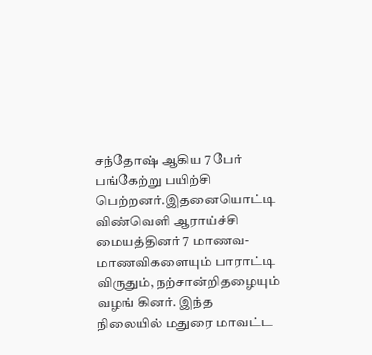சந்தோஷ் ஆகிய 7 பேர் பங்கேற்று பயிற்சி பெற்றனர்.இதனையொட்டி விண்வெளி ஆராய்ச்சி மையத்தினர் 7 மாணவ- மாணவிகளையும் பாராட்டி விருதும், நற்சான்றிதழையும் வழங் கினர். இந்த நிலையில் மதுரை மாவட்ட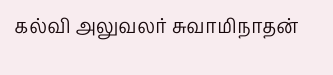கல்வி அலுவலர் சுவாமிநாதன்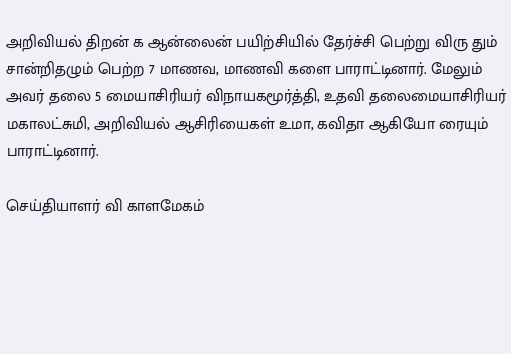அறிவியல் திறன் க ஆன்லைன் பயிற்சியில் தேர்ச்சி பெற்று விரு தும் சான்றிதழும் பெற்ற 7 மாணவ, மாணவி களை பாராட்டினார். மேலும் அவர் தலை 5 மையாசிரியர் விநாயகமூர்த்தி, உதவி தலைமையாசிரியர் மகாலட்சுமி, அறிவியல் ஆசிரியைகள் உமா, கவிதா ஆகியோ ரையும் பாராட்டினார்.

செய்தியாளர் வி காளமேகம்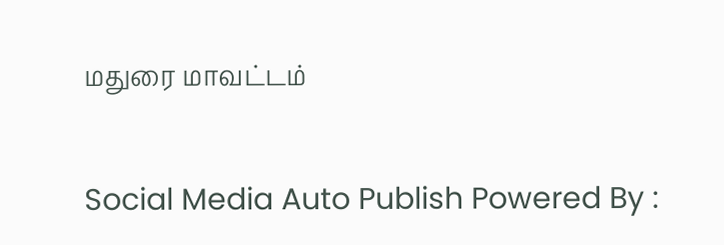மதுரை மாவட்டம்

Social Media Auto Publish Powered By :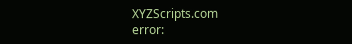XYZScripts.com
error: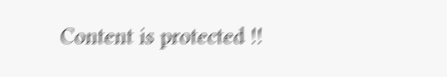Content is protected !!